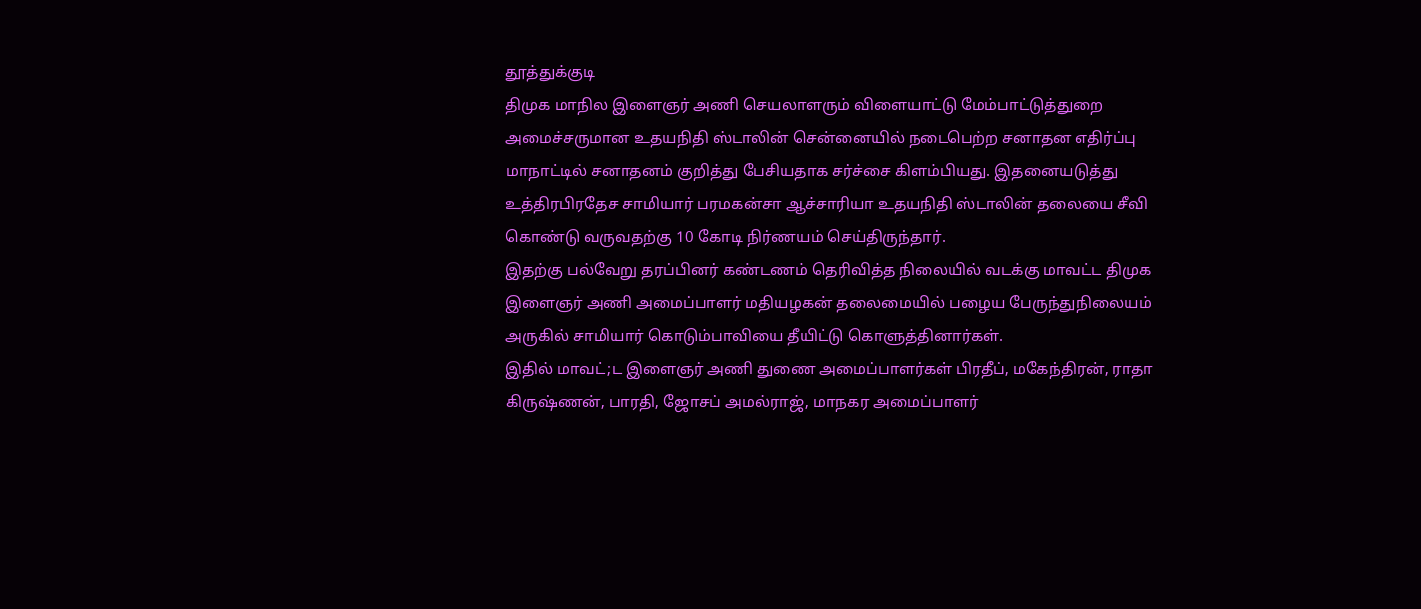தூத்துக்குடி
திமுக மாநில இளைஞர் அணி செயலாளரும் விளையாட்டு மேம்பாட்டுத்துறை அமைச்சருமான உதயநிதி ஸ்டாலின் சென்னையில் நடைபெற்ற சனாதன எதிர்ப்பு மாநாட்டில் சனாதனம் குறித்து பேசியதாக சர்ச்சை கிளம்பியது. இதனையடுத்து உத்திரபிரதேச சாமியார் பரமகன்சா ஆச்சாரியா உதயநிதி ஸ்டாலின் தலையை சீவி கொண்டு வருவதற்கு 10 கோடி நிர்ணயம் செய்திருந்தார்.
இதற்கு பல்வேறு தரப்பினர் கண்டணம் தெரிவித்த நிலையில் வடக்கு மாவட்ட திமுக இளைஞர் அணி அமைப்பாளர் மதியழகன் தலைமையில் பழைய பேருந்துநிலையம் அருகில் சாமியார் கொடும்பாவியை தீயிட்டு கொளுத்தினார்கள்.
இதில் மாவட்;ட இளைஞர் அணி துணை அமைப்பாளர்கள் பிரதீப், மகேந்திரன், ராதா கிருஷ்ணன், பாரதி, ஜோசப் அமல்ராஜ், மாநகர அமைப்பாளர்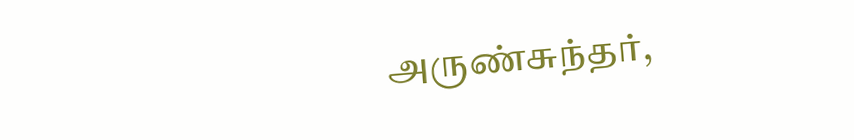அருண்சுந்தர்,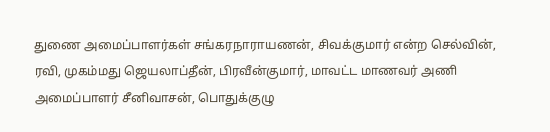துணை அமைப்பாளர்கள் சங்கரநாராயணன், சிவக்குமார் என்ற செல்வின், ரவி, முகம்மது ஜெயலாப்தீன், பிரவீன்குமார், மாவட்ட மாணவர் அணி அமைப்பாளர் சீனிவாசன், பொதுக்குழு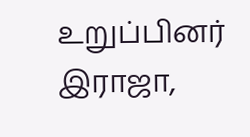உறுப்பினர் இராஜா,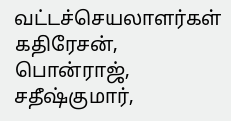வட்டச்செயலாளர்கள் கதிரேசன், பொன்ராஜ், சதீஷ்குமார்,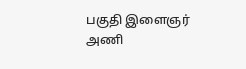பகுதி இளைஞர் அணி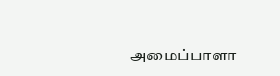அமைப்பாளா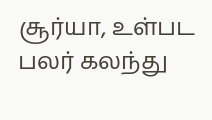சூர்யா, உள்பட பலர் கலந்து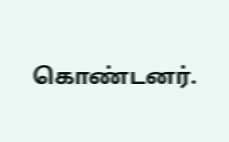கொண்டனர்.